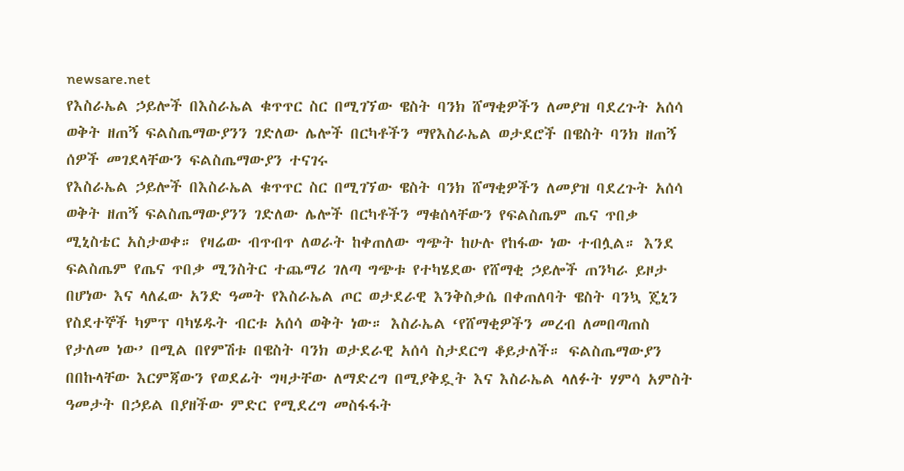newsare.net
የእስራኤል ኃይሎች በእስራኤል ቁጥጥር ስር በሚገኘው ዌስት ባንክ ሸማቂዎችን ለመያዝ ባደረጉት አሰሳ ወቅት ዘጠኝ ፍልስጤማውያንን ገድለው ሌሎች በርካቶችን ማየእስራኤል ወታደሮች በዌስት ባንክ ዘጠኝ ሰዎች መገደላቸውን ፍልስጤማውያን ተናገሩ
የእስራኤል ኃይሎች በእስራኤል ቁጥጥር ስር በሚገኘው ዌስት ባንክ ሸማቂዎችን ለመያዝ ባደረጉት አሰሳ ወቅት ዘጠኝ ፍልስጤማውያንን ገድለው ሌሎች በርካቶችን ማቁሰላቸውን የፍልስጤም ጤና ጥበቃ ሚኒስቴር አስታወቀ። የዛሬው ብጥብጥ ለወራት ከቀጠለው ግጭት ከሁሉ የከፋው ነው ተብሏል። እንደ ፍልስጤም የጤና ጥበቃ ሚንስትር ተጨማሪ ገለጣ ግጭቱ የተካሄደው የሸማቂ ኃይሎች ጠንካራ ይዞታ በሆነው እና ላለፈው አንድ ዓመት የእስራኤል ጦር ወታደራዊ እንቅስቃሴ በቀጠለባት ዌስት ባንኳ ጄኒን የስደተኞች ካምፕ ባካሄዱት ብርቱ አሰሳ ወቅት ነው። እስራኤል ‘የሸማቂዎችን መረብ ለመበጣጠስ የታለመ ነው’ በሚል በየምሽቱ በዌስት ባንክ ወታደራዊ አሰሳ ስታደርግ ቆይታለች። ፍልስጤማውያን በበኩላቸው እርምጃውን የወደፊት ግዛታቸው ለማድረግ በሚያቅዷት እና እስራኤል ላለፉት ሃምሳ አምስት ዓመታት በኃይል በያዘችው ምድር የሚደረግ መስፋፋት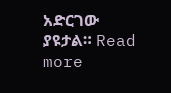አድርገው ያዩታል። Read more